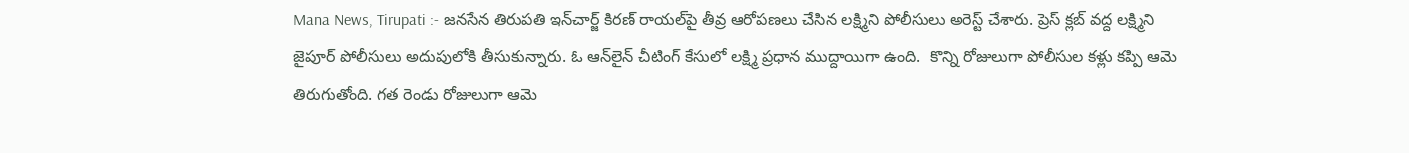Mana News, Tirupati :- జనసేన తిరుపతి ఇన్‌చార్జ్‌ కిరణ్ రాయల్‌పై తీవ్ర ఆరోపణలు చేసిన లక్ష్మిని పోలీసులు అరెస్ట్ చేశారు. ప్రెస్ క్లబ్ వద్ద లక్ష్మిని జైపూర్‌ పోలీసులు అదుపులోకి తీసుకున్నారు. ఓ ఆన్‌లైన్ చీటింగ్ కేసులో లక్ష్మి ప్రధాన ముద్దాయిగా ఉంది.  కొన్ని రోజులుగా పోలీసుల కళ్లు కప్పి ఆమె తిరుగుతోంది. గత రెండు రోజులుగా ఆమె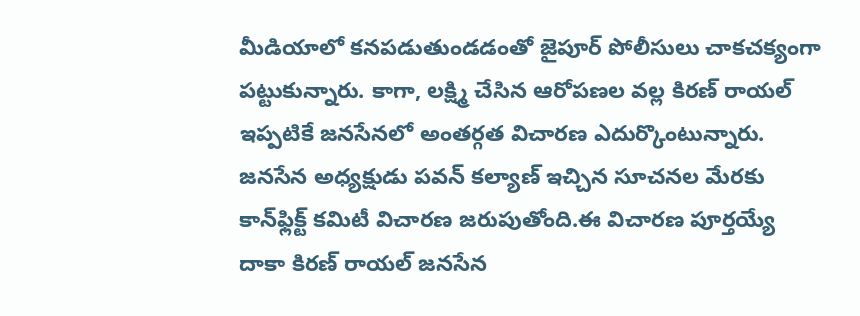మీడియాలో కనపడుతుండడంతో జైపూర్ పోలీసులు చాకచక్యంగా పట్టుకున్నారు. కాగా, లక్ష్మి చేసిన ఆరోపణల వల్ల కిరణ్‌ రాయల్‌ ఇప్పటికే జనసేనలో అంతర్గత విచారణ ఎదుర్కొంటున్నారు. జనసేన అధ్యక్షుడు పవన్‌ కల్యాణ్ ఇచ్చిన సూచనల మేరకు కాన్‌ఫ్లిక్ట్‌ కమిటీ విచారణ జరుపుతోంది.ఈ విచారణ పూర్తయ్యే దాకా కిరణ్‌ రాయల్‌ జనసేన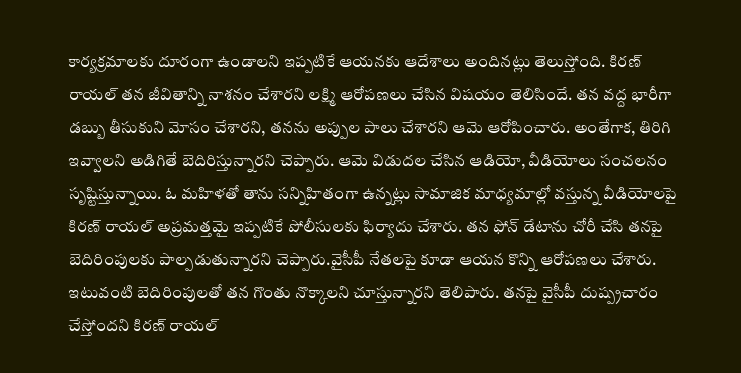కార్యక్రమాలకు దూరంగా ఉండాలని ఇప్పటికే ఆయనకు ఆదేశాలు అందినట్లు తెలుస్తోంది. కిరణ్‌ రాయల్‌ తన జీవితాన్ని నాశనం చేశారని లక్ష్మి ఆరోపణలు చేసిన విషయం తెలిసిందే. తన వద్ద భారీగా డబ్బు తీసుకుని మోసం చేశారని, తనను అప్పుల పాలు చేశారని ఆమె ఆరోపించారు. అంతేగాక, తిరిగి ఇవ్వాలని అడిగితే బెదిరిస్తున్నారని చెప్పారు. ఆమె విడుదల చేసిన ఆడియో, వీడియోలు సంచలనం సృష్టిస్తున్నాయి. ఓ మహిళతో తాను సన్నిహితంగా ఉన్నట్లు సామాజిక మాధ్యమాల్లో వస్తున్న వీడియోలపై కిరణ్ రాయల్‌ అప్రమత్తమై ఇప్పటికే పోలీసులకు ఫిర్యాదు చేశారు. తన ఫోన్ డేటాను చోరీ చేసి తనపై బెదిరింపులకు పాల్పడుతున్నారని చెప్పారు.వైసీపీ నేతలపై కూడా ఆయన కొన్ని ఆరోపణలు చేశారు. ఇటువంటి బెదిరింపులతో తన గొంతు నొక్కాలని చూస్తున్నారని తెలిపారు. తనపై వైసీపీ దుష్ప్రచారం చేస్తోందని కిరణ్ రాయల్‌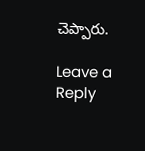చెప్పారు.

Leave a Reply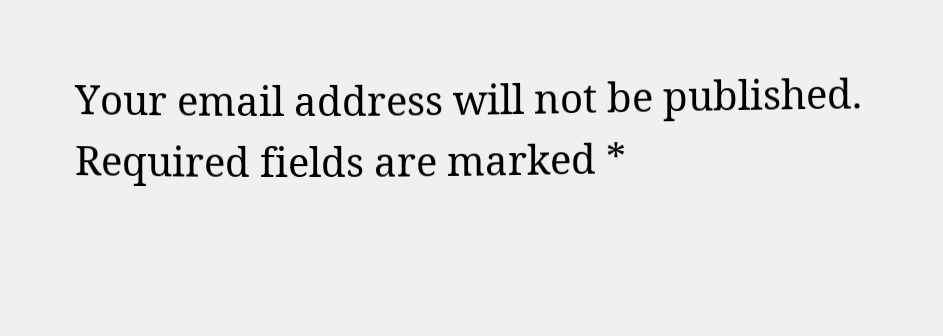Your email address will not be published. Required fields are marked *